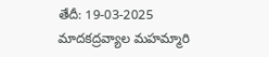తేదీ: 19-03-2025
మాదకద్రవ్యాల మహమ్మారి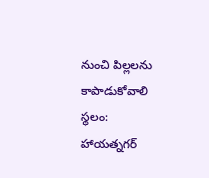నుంచి పిల్లలను కాపాడుకోవాలి
స్థలం: హాయత్నగర్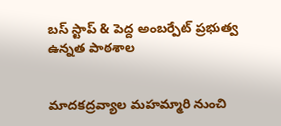బస్ స్టాప్ & పెద్ద అంబర్పేట్ ప్రభుత్వ ఉన్నత పాఠశాల


మాదకద్రవ్యాల మహమ్మారి నుంచి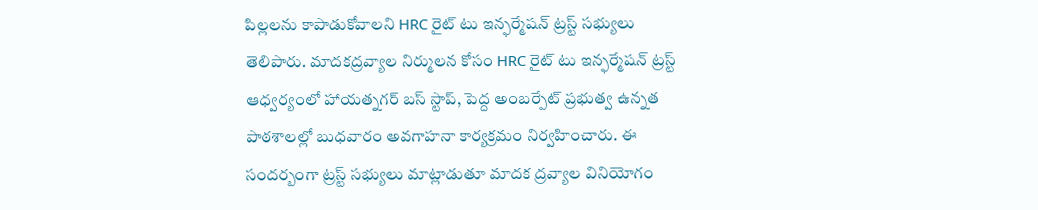పిల్లలను కాపాడుకోవాలని HRC రైట్ టు ఇన్ఫర్మేషన్ ట్రస్ట్ సభ్యులు తెలిపారు. మాదకద్రవ్యాల నిర్ములన కోసం HRC రైట్ టు ఇన్ఫర్మేషన్ ట్రస్ట్ ఆధ్వర్యంలో హాయత్నగర్ బస్ స్టాప్, పెద్ద అంబర్పేట్ ప్రభుత్వ ఉన్నత పాఠశాలల్లో బుధవారం అవగాహనా కార్యక్రమం నిర్వహించారు. ఈ సందర్బంగా ట్రస్ట్ సభ్యులు మాట్లాడుతూ మాదక ద్రవ్యాల వినియోగం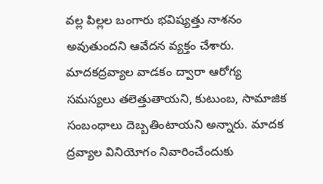వల్ల పిల్లల బంగారు భవిష్యత్తు నాశనం అవుతుందని ఆవేదన వ్యక్తం చేశారు. మాదకద్రవ్యాల వాడకం ద్వారా ఆరోగ్య సమస్యలు తలెత్తుతాయని, కుటుంబ, సామాజిక సంబంధాలు దెబ్బతింటాయని అన్నారు. మాదక ద్రవ్యాల వినియోగం నివారించేందుకు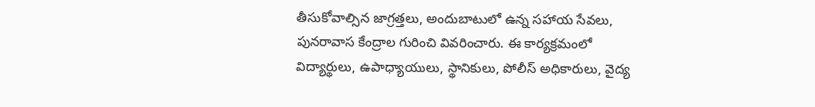తీసుకోవాల్సిన జాగ్రత్తలు, అందుబాటులో ఉన్న సహాయ సేవలు, పునరావాస కేంద్రాల గురించి వివరించారు. ఈ కార్యక్రమంలో విద్యార్థులు, ఉపాధ్యాయులు, స్థానికులు, పోలీస్ అధికారులు, వైద్య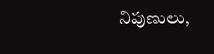నిపుణులు,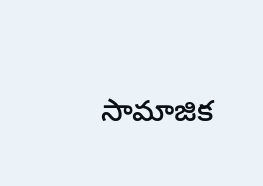సామాజిక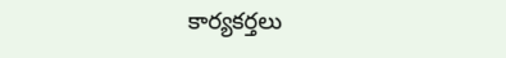కార్యకర్తలు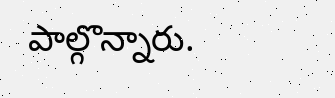పాల్గొన్నారు.